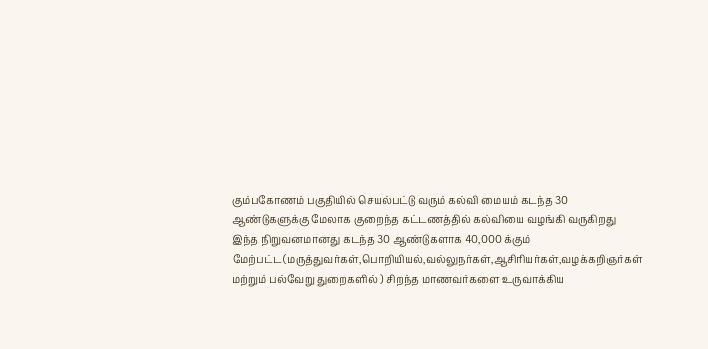கும்பகோணம் பகுதியில் செயல்பட்டு வரும் கல்வி மையம் கடந்த 30 ஆண்டுகளுக்கு மேலாக குறைந்த கட்டணத்தில் கல்வியை வழங்கி வருகிறது இந்த நிறுவனமானது கடந்த 30 ஆண்டுகளாக 40,000 க்கும் மேற்பட்ட(மருத்துவர்கள்,பொறியியல்,வல்லுநர்கள்,ஆசிரியர்கள்,வழக்கறிஞர்கள் மற்றும் பல்வேறு துறைகளில் ) சிறந்த மாணவர்களை உருவாக்கிய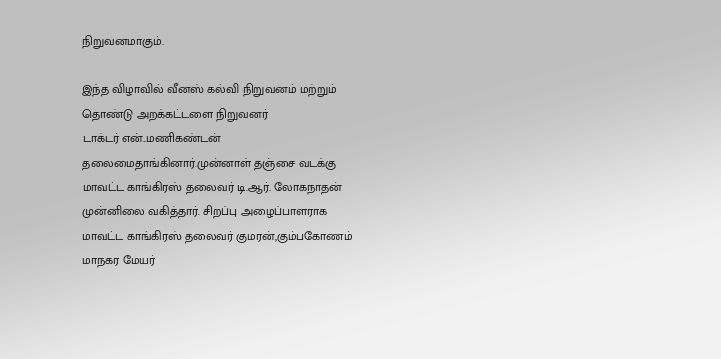நிறுவனமாகும்.

இந்த விழாவில் வீனஸ் கல்வி நிறுவனம் மற்றும் தொண்டு அறக்கட்டளை நிறுவனர்
டாக்டர் என்..மணிகண்டன் தலைமைதாங்கினார்.முன்னாள் தஞ்சை வடக்கு மாவட்ட காங்கிரஸ் தலைவர் டி.ஆர். லோகநாதன் முன்னிலை வகித்தார். சிறப்பு அழைப்பாளராக
மாவட்ட காங்கிரஸ் தலைவர் குமரன்,கும்பகோணம் மாநகர மேயர்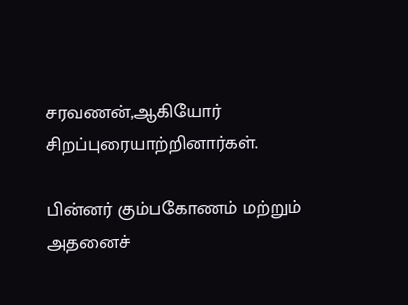சரவணன்,ஆகியோர் சிறப்புரையாற்றினார்கள்.

பின்னர் கும்பகோணம் மற்றும் அதனைச்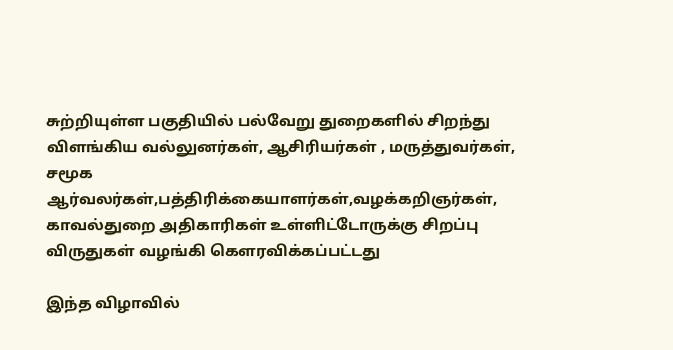சுற்றியுள்ள பகுதியில் பல்வேறு துறைகளில் சிறந்து விளங்கிய வல்லுனர்கள், ஆசிரியர்கள் , மருத்துவர்கள், சமூக ஆர்வலர்கள்,பத்திரிக்கையாளர்கள்,வழக்கறிஞர்கள், காவல்துறை அதிகாரிகள் உள்ளிட்டோருக்கு சிறப்பு விருதுகள் வழங்கி கௌரவிக்கப்பட்டது

இந்த விழாவில்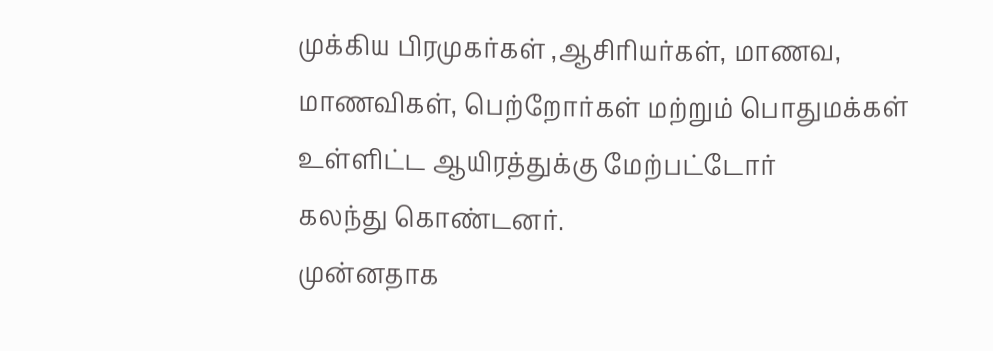முக்கிய பிரமுகர்கள் ,ஆசிரியர்கள், மாணவ, மாணவிகள், பெற்றோர்கள் மற்றும் பொதுமக்கள் உள்ளிட்ட ஆயிரத்துக்கு மேற்பட்டோர்
கலந்து கொண்டனர்.
முன்னதாக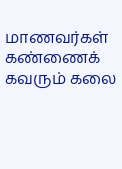மாணவர்கள் கண்ணைக் கவரும் கலை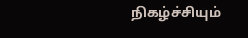நிகழ்ச்சியும்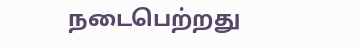நடைபெற்றது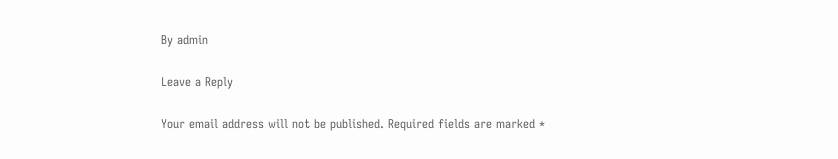By admin

Leave a Reply

Your email address will not be published. Required fields are marked *